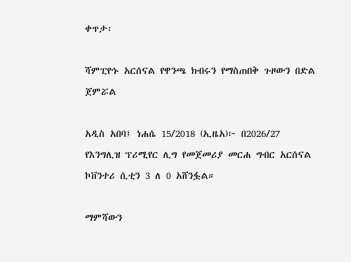ቀጥታ፡

ሻምፒዮኑ አርሰናል የዋንጫ ክብሩን የማስጠበቅ ጉዞውን በድል ጀምሯል

አዲስ አበባ፤ ነሐሴ 15/2018 (ኢዜአ)፦ በ2026/27 የእንግሊዝ ፕሪሚየር ሊግ የመጀመሪያ መርሐ ግብር አርሰናል ኮቨንተሪ ሲቲን 3 ለ 0 አሸንፏል።

ማምሻውን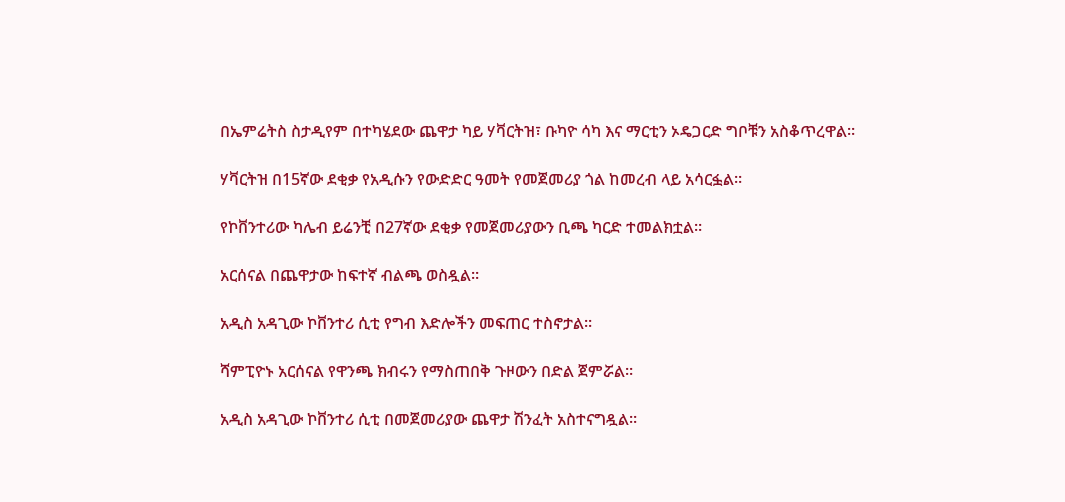በኤምሬትስ ስታዲየም በተካሄደው ጨዋታ ካይ ሃቫርትዝ፣ ቡካዮ ሳካ እና ማርቲን ኦዴጋርድ ግቦቹን አስቆጥረዋል።

ሃቫርትዝ በ15ኛው ደቂቃ የአዲሱን የውድድር ዓመት የመጀመሪያ ጎል ከመረብ ላይ አሳርፏል።

የኮቨንተሪው ካሌብ ይሬንቺ በ27ኛው ደቂቃ የመጀመሪያውን ቢጫ ካርድ ተመልክቷል።

አርሰናል በጨዋታው ከፍተኛ ብልጫ ወስዷል።

አዲስ አዳጊው ኮቨንተሪ ሲቲ የግብ እድሎችን መፍጠር ተስኖታል።

ሻምፒዮኑ አርሰናል የዋንጫ ክብሩን የማስጠበቅ ጉዞውን በድል ጀምሯል።

አዲስ አዳጊው ኮቨንተሪ ሲቲ በመጀመሪያው ጨዋታ ሽንፈት አስተናግዷል።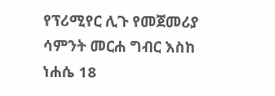የፕሪሚየር ሊጉ የመጀመሪያ ሳምንት መርሐ ግብር እስከ ነሐሴ 18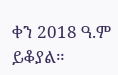ቀን 2018 ዓ.ም ይቆያል።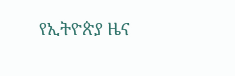የኢትዮጵያ ዜና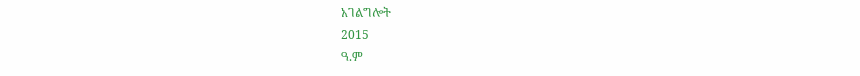አገልግሎት
2015
ዓ.ም